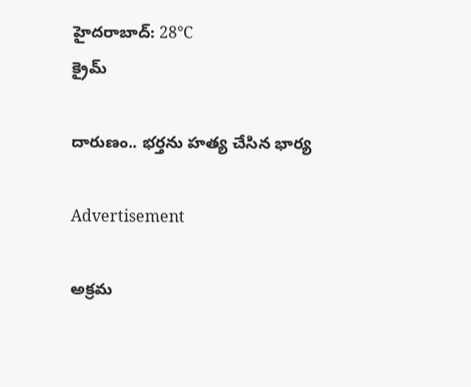హైదరాబాద్: 28°C
క్రైమ్

దారుణం.. భర్తను హత్య చేసిన భార్య

Advertisement

అక్రమ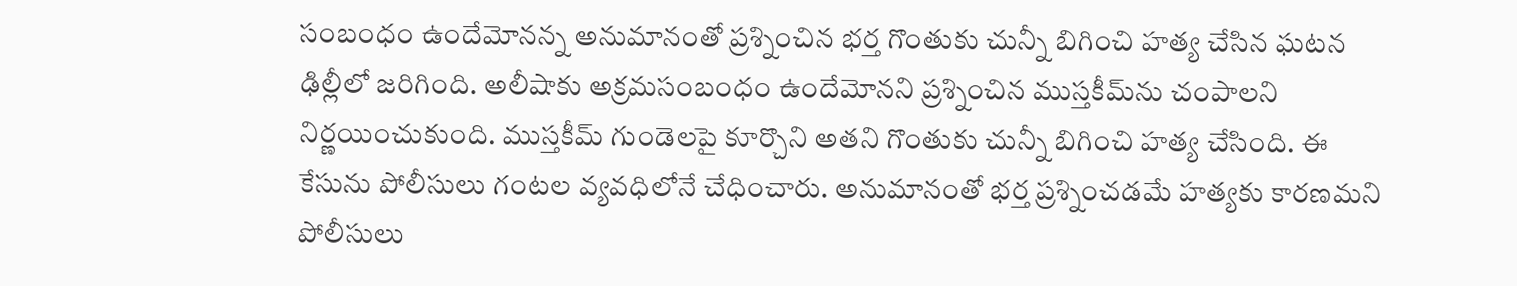సంబంధం ఉందేమోనన్న అనుమానంతో ప్రశ్నించిన భర్త గొంతుకు చున్నీ బిగించి హత్య చేసిన ఘటన ఢిల్లీలో జరిగింది. అలీషాకు అక్రమసంబంధం ఉందేమోనని ప్రశ్నించిన ముస్తకీమ్‌ను చంపాలని నిర్ణయించుకుంది. ముస్తకీమ్ గుండెలపై కూర్చొని అతని గొంతుకు చున్నీ బిగించి హత్య చేసింది. ఈ కేసును పోలీసులు గంటల వ్యవధిలోనే చేధించారు. అనుమానంతో భర్త ప్రశ్నించడమే హత్యకు కారణమని పోలీసులు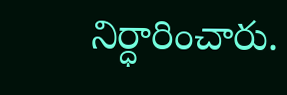నిర్ధారించారు.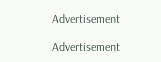Advertisement

Advertisement